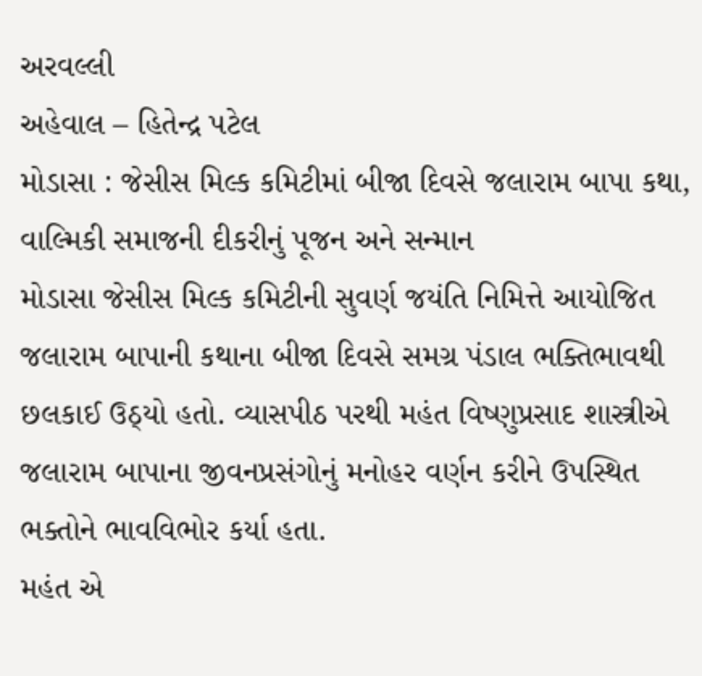અરવલ્લી
અહેવાલ – હિતેન્દ્ર પટેલ
મોડાસા : જેસીસ મિલ્ક કમિટીમાં બીજા દિવસે જલારામ બાપા કથા, વાલ્મિકી સમાજની દીકરીનું પૂજન અને સન્માન
મોડાસા જેસીસ મિલ્ક કમિટીની સુવર્ણ જયંતિ નિમિત્તે આયોજિત જલારામ બાપાની કથાના બીજા દિવસે સમગ્ર પંડાલ ભક્તિભાવથી છલકાઈ ઉઠ્યો હતો. વ્યાસપીઠ પરથી મહંત વિષ્ણુપ્રસાદ શાસ્ત્રીએ જલારામ બાપાના જીવનપ્રસંગોનું મનોહર વર્ણન કરીને ઉપસ્થિત ભક્તોને ભાવવિભોર કર્યા હતા.
મહંત એ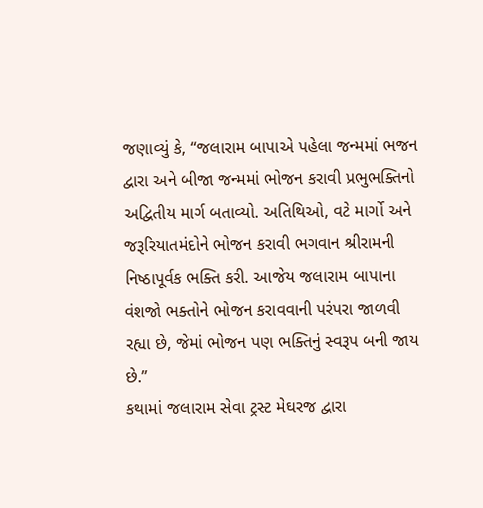જણાવ્યું કે, “જલારામ બાપાએ પહેલા જન્મમાં ભજન દ્વારા અને બીજા જન્મમાં ભોજન કરાવી પ્રભુભક્તિનો અદ્વિતીય માર્ગ બતાવ્યો. અતિથિઓ, વટે માર્ગો અને જરૂરિયાતમંદોને ભોજન કરાવી ભગવાન શ્રીરામની નિષ્ઠાપૂર્વક ભક્તિ કરી. આજેય જલારામ બાપાના વંશજો ભક્તોને ભોજન કરાવવાની પરંપરા જાળવી રહ્યા છે, જેમાં ભોજન પણ ભક્તિનું સ્વરૂપ બની જાય છે.”
કથામાં જલારામ સેવા ટ્રસ્ટ મેઘરજ દ્વારા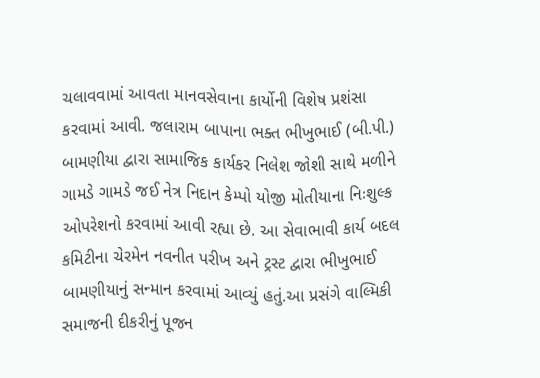ચલાવવામાં આવતા માનવસેવાના કાર્યોની વિશેષ પ્રશંસા કરવામાં આવી. જલારામ બાપાના ભક્ત ભીખુભાઈ (બી.પી.) બામણીયા દ્વારા સામાજિક કાર્યકર નિલેશ જોશી સાથે મળીને ગામડે ગામડે જઈ નેત્ર નિદાન કેમ્પો યોજી મોતીયાના નિઃશુલ્ક ઓપરેશનો કરવામાં આવી રહ્યા છે. આ સેવાભાવી કાર્ય બદલ કમિટીના ચેરમેન નવનીત પરીખ અને ટ્રસ્ટ દ્વારા ભીખુભાઈ બામણીયાનું સન્માન કરવામાં આવ્યું હતું.આ પ્રસંગે વાલ્મિકી સમાજની દીકરીનું પૂજન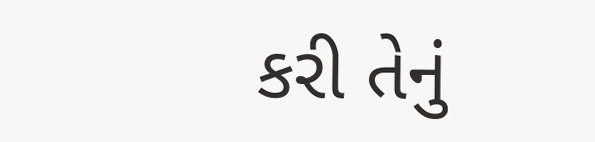કરી તેનું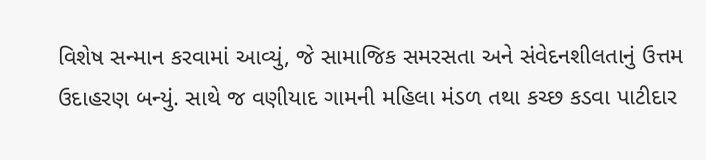વિશેષ સન્માન કરવામાં આવ્યું, જે સામાજિક સમરસતા અને સંવેદનશીલતાનું ઉત્તમ ઉદાહરણ બન્યું. સાથે જ વણીયાદ ગામની મહિલા મંડળ તથા કચ્છ કડવા પાટીદાર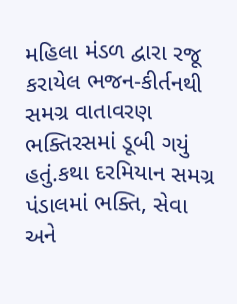મહિલા મંડળ દ્વારા રજૂ કરાયેલ ભજન-કીર્તનથી સમગ્ર વાતાવરણ ભક્તિરસમાં ડૂબી ગયું હતું.કથા દરમિયાન સમગ્ર પંડાલમાં ભક્તિ, સેવા અને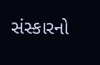સંસ્કારનો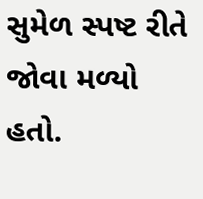સુમેળ સ્પષ્ટ રીતે જોવા મળ્યો હતો.